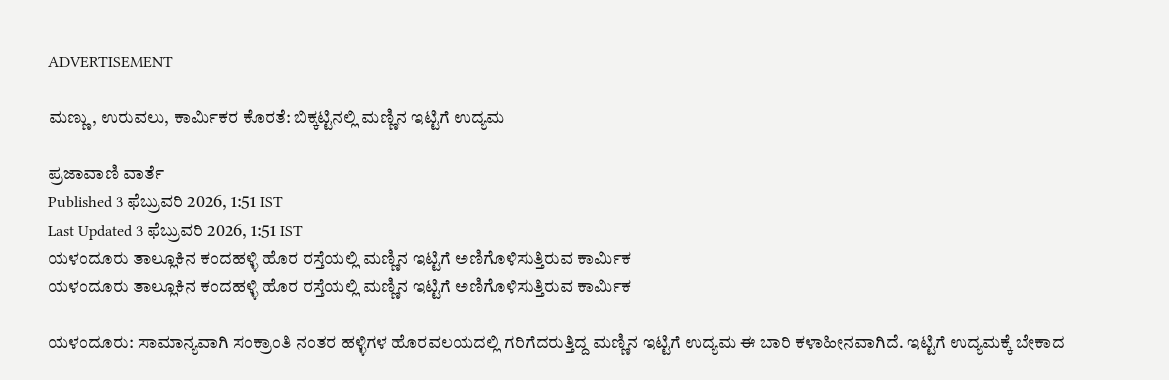ADVERTISEMENT

ಮಣ್ಣು, ಉರುವಲು, ಕಾರ್ಮಿಕರ ಕೊರತೆ: ಬಿಕ್ಕಟ್ಟಿನಲ್ಲಿ ಮಣ್ಣಿನ ಇಟ್ಟಿಗೆ ಉದ್ಯಮ

ಪ್ರಜಾವಾಣಿ ವಾರ್ತೆ
Published 3 ಫೆಬ್ರುವರಿ 2026, 1:51 IST
Last Updated 3 ಫೆಬ್ರುವರಿ 2026, 1:51 IST
ಯಳಂದೂರು ತಾಲ್ಲೂಕಿನ ಕಂದಹಳ್ಳಿ ಹೊರ ರಸ್ತೆಯಲ್ಲಿ ಮಣ್ಣಿನ ಇಟ್ಟಿಗೆ ಅಣಿಗೊಳಿಸುತ್ತಿರುವ ಕಾರ್ಮಿಕ
ಯಳಂದೂರು ತಾಲ್ಲೂಕಿನ ಕಂದಹಳ್ಳಿ ಹೊರ ರಸ್ತೆಯಲ್ಲಿ ಮಣ್ಣಿನ ಇಟ್ಟಿಗೆ ಅಣಿಗೊಳಿಸುತ್ತಿರುವ ಕಾರ್ಮಿಕ

ಯಳಂದೂರು: ಸಾಮಾನ್ಯವಾಗಿ ಸಂಕ್ರಾಂತಿ ನಂತರ ಹಳ್ಳಿಗಳ ಹೊರವಲಯದಲ್ಲಿ ಗರಿಗೆದರುತ್ತಿದ್ದ ಮಣ್ಣಿನ ಇಟ್ಟಿಗೆ ಉದ್ಯಮ ಈ ಬಾರಿ ಕಳಾಹೀನವಾಗಿದೆ. ಇಟ್ಟಿಗೆ ಉದ್ಯಮಕ್ಕೆ ಬೇಕಾದ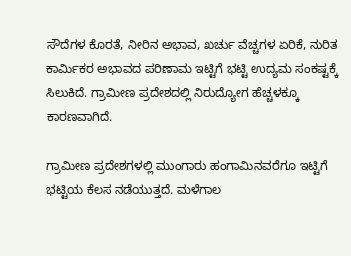ಸೌದೆಗಳ ಕೊರತೆ, ನೀರಿನ ಅಭಾವ, ಖರ್ಚು ವೆಚ್ಚಗಳ ಏರಿಕೆ, ನುರಿತ ಕಾರ್ಮಿಕರ ಅಭಾವದ ಪರಿಣಾಮ ಇಟ್ಟಿಗೆ ಭಟ್ಟಿ ಉದ್ಯಮ ಸಂಕಷ್ಟಕ್ಕೆ ಸಿಲುಕಿದೆ. ಗ್ರಾಮೀಣ ಪ್ರದೇಶದಲ್ಲಿ ನಿರುದ್ಯೋಗ ಹೆಚ್ಚಳಕ್ಕೂ ಕಾರಣವಾಗಿದೆ.

ಗ್ರಾಮೀಣ ಪ್ರದೇಶಗಳಲ್ಲಿ ಮುಂಗಾರು ಹಂಗಾಮಿನವರೆಗೂ ಇಟ್ಟಿಗೆ ಭಟ್ಟಿಯ ಕೆಲಸ ನಡೆಯುತ್ತದೆ. ಮಳೆಗಾಲ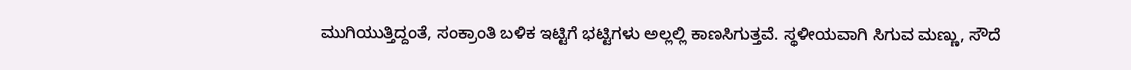ಮುಗಿಯುತ್ತಿದ್ದಂತೆ, ಸಂಕ್ರಾಂತಿ ಬಳಿಕ ಇಟ್ಟಿಗೆ ಭಟ್ಟಿಗಳು ಅಲ್ಲಲ್ಲಿ ಕಾಣಸಿಗುತ್ತವೆ. ಸ್ಥಳೀಯವಾಗಿ ಸಿಗುವ ಮಣ್ಣು, ಸೌದೆ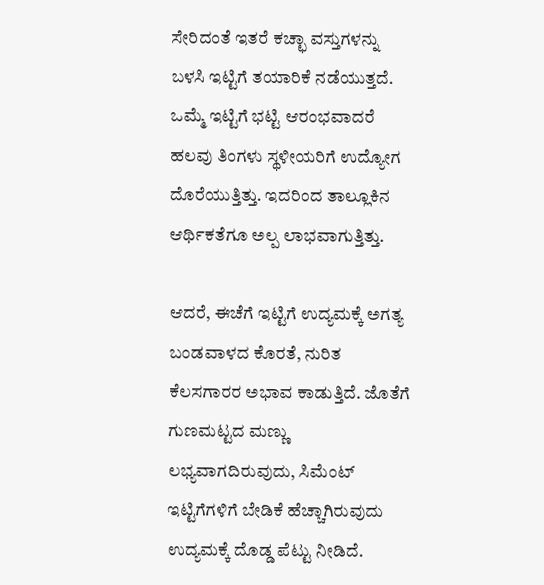ಸೇರಿದಂತೆ ಇತರೆ ಕಚ್ಛಾ ವಸ್ತುಗಳನ್ನು ಬಳಸಿ ಇಟ್ಟಿಗೆ ತಯಾರಿಕೆ ನಡೆಯುತ್ತದೆ. ಒಮ್ಮೆ ಇಟ್ಟಿಗೆ ಭಟ್ಟಿ ಆರಂಭವಾದರೆ ಹಲವು ತಿಂಗಳು ಸ್ಥಳೀಯರಿಗೆ ಉದ್ಯೋಗ ದೊರೆಯುತ್ತಿತ್ತು. ಇದರಿಂದ ತಾಲ್ಲೂಕಿನ ಆರ್ಥಿಕತೆಗೂ ಅಲ್ಪ ಲಾಭವಾಗುತ್ತಿತ್ತು.

ಆದರೆ, ಈಚೆಗೆ ಇಟ್ಟಿಗೆ ಉದ್ಯಮಕ್ಕೆ ಅಗತ್ಯ ಬಂಡವಾಳದ ಕೊರತೆ, ನುರಿತ ಕೆಲಸಗಾರರ ಅಭಾವ ಕಾಡುತ್ತಿದೆ. ಜೊತೆಗೆ ಗುಣಮಟ್ಟದ ಮಣ್ಣು ಲಭ್ಯವಾಗದಿರುವುದು, ಸಿಮೆಂಟ್ ಇಟ್ಟಿಗೆಗಳಿಗೆ ಬೇಡಿಕೆ ಹೆಚ್ಚಾಗಿರುವುದು ಉದ್ಯಮಕ್ಕೆ ದೊಡ್ಡ ಪೆಟ್ಟು ನೀಡಿದೆ.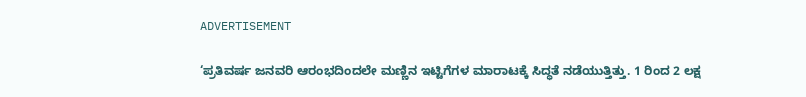ADVERTISEMENT

‘ಪ್ರತಿವರ್ಷ ಜನವರಿ ಆರಂಭದಿಂದಲೇ ಮಣ್ಣಿನ ಇಟ್ಟಿಗೆಗಳ ಮಾರಾಟಕ್ಕೆ ಸಿದ್ಧತೆ ನಡೆಯುತ್ತಿತ್ತು. 1 ರಿಂದ 2 ಲಕ್ಷ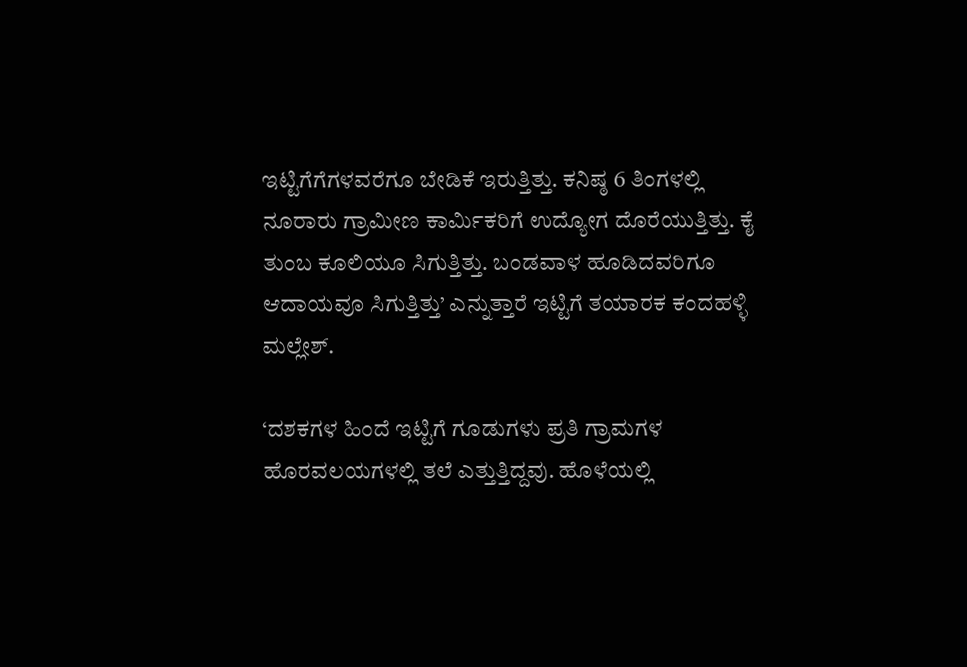ಇಟ್ಟಿಗೆಗೆಗಳವರೆಗೂ ಬೇಡಿಕೆ ಇರುತ್ತಿತ್ತು. ಕನಿಷ್ಠ 6 ತಿಂಗಳಲ್ಲಿ ನೂರಾರು ಗ್ರಾಮೀಣ ಕಾರ್ಮಿಕರಿಗೆ ಉದ್ಯೋಗ ದೊರೆಯುತ್ತಿತ್ತು. ಕೈ ತುಂಬ ಕೂಲಿಯೂ ಸಿಗುತ್ತಿತ್ತು. ಬಂಡವಾಳ ಹೂಡಿದವರಿಗೂ ಆದಾಯವೂ ಸಿಗುತ್ತಿತ್ತು’ ಎನ್ನುತ್ತಾರೆ ಇಟ್ಟಿಗೆ ತಯಾರಕ ಕಂದಹಳ್ಳಿ ಮಲ್ಲೇಶ್.

‘ದಶಕಗಳ ಹಿಂದೆ ಇಟ್ಟಿಗೆ ಗೂಡುಗಳು ಪ್ರತಿ ಗ್ರಾಮಗಳ ಹೊರವಲಯಗಳಲ್ಲಿ ತಲೆ ಎತ್ತುತ್ತಿದ್ದವು. ಹೊಳೆಯಲ್ಲಿ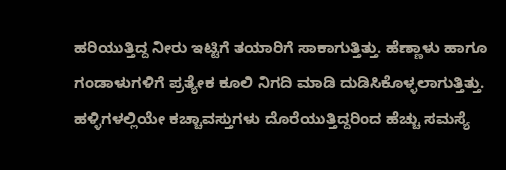ಹರಿಯುತ್ತಿದ್ದ ನೀರು ಇಟ್ಟಿಗೆ ತಯಾರಿಗೆ ಸಾಕಾಗುತ್ತಿತ್ತು. ಹೆಣ್ಣಾಳು ಹಾಗೂ ಗಂಡಾಳುಗಳಿಗೆ ಪ್ರತ್ಯೇಕ ಕೂಲಿ ನಿಗದಿ ಮಾಡಿ ದುಡಿಸಿಕೊಳ್ಳಲಾಗುತ್ತಿತ್ತು. ಹಳ್ಳಿಗಳಲ್ಲಿಯೇ ಕಚ್ಚಾವಸ್ತುಗಳು ದೊರೆಯುತ್ತಿದ್ದರಿಂದ ಹೆಚ್ಚು ಸಮಸ್ಯೆ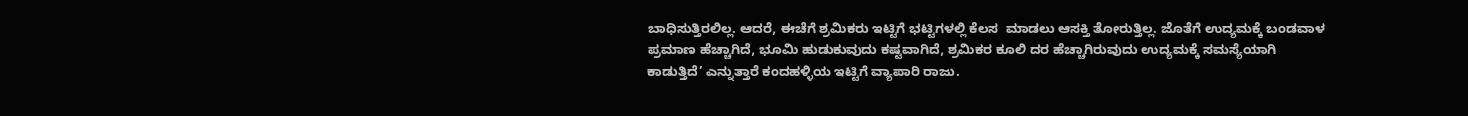ಬಾಧಿಸುತ್ತಿರಲಿಲ್ಲ. ಆದರೆ, ಈಚೆಗೆ ಶ್ರಮಿಕರು ಇಟ್ಟಿಗೆ ಭಟ್ಟಿಗಳಲ್ಲಿ ಕೆಲಸ  ಮಾಡಲು ಆಸಕ್ತಿ ತೋರುತ್ತಿಲ್ಲ. ಜೊತೆಗೆ ಉದ್ಯಮಕ್ಕೆ ಬಂಡವಾಳ ಪ್ರಮಾಣ ಹೆಚ್ಚಾಗಿದೆ, ಭೂಮಿ ಹುಡುಕುವುದು ಕಷ್ಟವಾಗಿದೆ, ಶ್ರಮಿಕರ ಕೂಲಿ ದರ ಹೆಚ್ಚಾಗಿರುವುದು ಉದ್ಯಮಕ್ಕೆ ಸಮಸ್ಯೆಯಾಗಿ ಕಾಡುತ್ತಿದೆ’ ಎನ್ನುತ್ತಾರೆ ಕಂದಹಳ್ಳಿಯ ಇಟ್ಟಿಗೆ ವ್ಯಾಪಾರಿ ರಾಜು.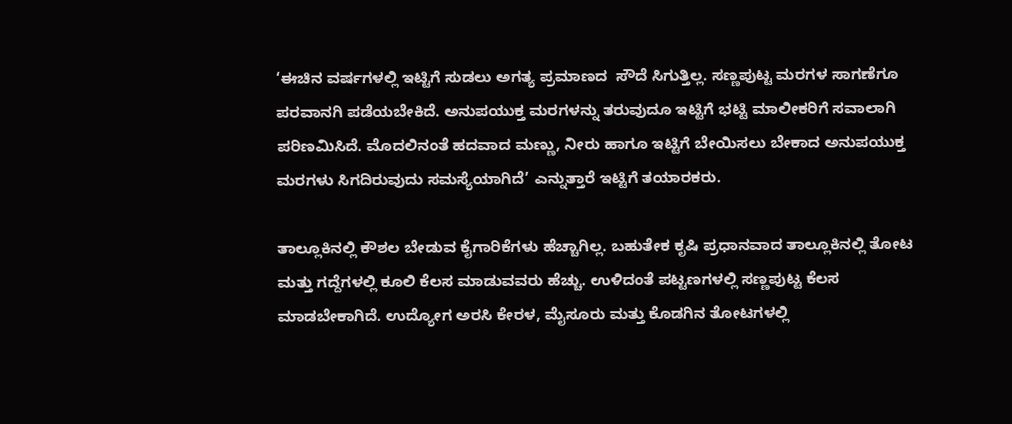‘ಈಚಿನ ವರ್ಷಗಳಲ್ಲಿ ಇಟ್ಟಿಗೆ ಸುಡಲು ಅಗತ್ಯ ಪ್ರಮಾಣದ  ಸೌದೆ ಸಿಗುತ್ತಿಲ್ಲ. ಸಣ್ಣಪುಟ್ಟ ಮರಗಳ ಸಾಗಣೆಗೂ ಪರವಾನಗಿ ಪಡೆಯಬೇಕಿದೆ. ಅನುಪಯುಕ್ತ ಮರಗಳನ್ನು ತರುವುದೂ ಇಟ್ಟಿಗೆ ಭಟ್ಟಿ ಮಾಲೀಕರಿಗೆ ಸವಾಲಾಗಿ ಪರಿಣಮಿಸಿದೆ. ಮೊದಲಿನಂತೆ ಹದವಾದ ಮಣ್ಣು, ನೀರು ಹಾಗೂ ಇಟ್ಟಿಗೆ ಬೇಯಿಸಲು ಬೇಕಾದ ಅನುಪಯುಕ್ತ ಮರಗಳು ಸಿಗದಿರುವುದು ಸಮಸ್ಯೆಯಾಗಿದೆ’ ಎನ್ನುತ್ತಾರೆ ಇಟ್ಟಿಗೆ ತಯಾರಕರು.

ತಾಲ್ಲೂಕಿನಲ್ಲಿ ಕೌಶಲ ಬೇಡುವ ಕೈಗಾರಿಕೆಗಳು ಹೆಚ್ಚಾಗಿಲ್ಲ. ಬಹುತೇಕ ಕೃಷಿ ಪ್ರಧಾನವಾದ ತಾಲ್ಲೂಕಿನಲ್ಲಿ ತೋಟ ಮತ್ತು ಗದ್ದೆಗಳಲ್ಲಿ ಕೂಲಿ ಕೆಲಸ ಮಾಡುವವರು ಹೆಚ್ಚು. ಉಳಿದಂತೆ ಪಟ್ಟಣಗಳಲ್ಲಿ ಸಣ್ಣಪುಟ್ಟ ಕೆಲಸ ಮಾಡಬೇಕಾಗಿದೆ. ಉದ್ಯೋಗ ಅರಸಿ ಕೇರಳ, ಮೈಸೂರು ಮತ್ತು ಕೊಡಗಿನ ತೋಟಗಳಲ್ಲಿ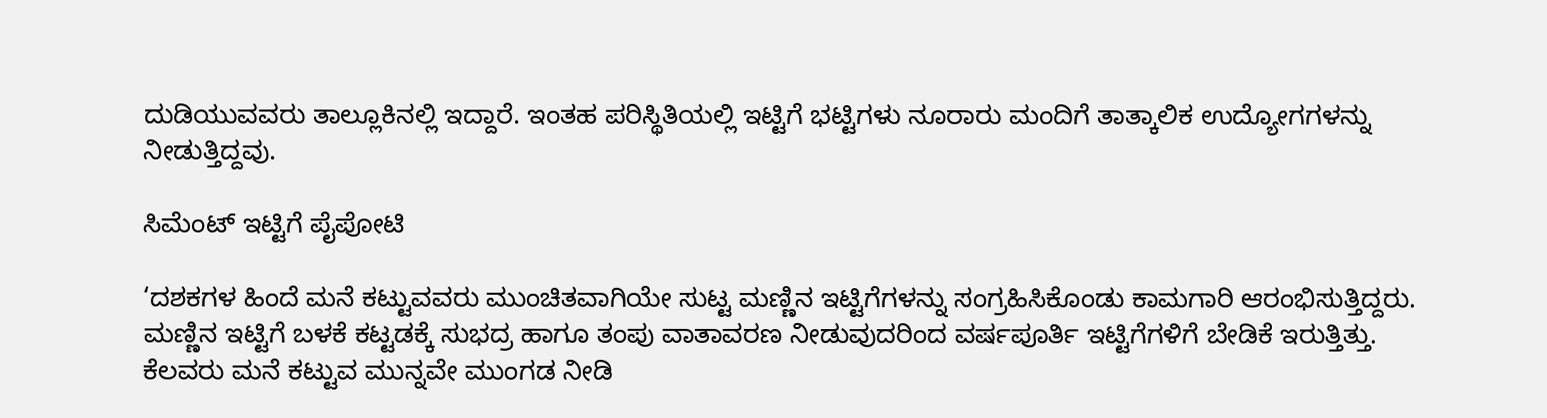ದುಡಿಯುವವರು ತಾಲ್ಲೂಕಿನಲ್ಲಿ ಇದ್ದಾರೆ. ಇಂತಹ ಪರಿಸ್ಥಿತಿಯಲ್ಲಿ ಇಟ್ಟಿಗೆ ಭಟ್ಟಿಗಳು ನೂರಾರು ಮಂದಿಗೆ ತಾತ್ಕಾಲಿಕ ಉದ್ಯೋಗಗಳನ್ನು ನೀಡುತ್ತಿದ್ದವು.

ಸಿಮೆಂಟ್ ಇಟ್ಟಿಗೆ ಪೈಪೋಟಿ

‘ದಶಕಗಳ ಹಿಂದೆ ಮನೆ ಕಟ್ಟುವವರು ಮುಂಚಿತವಾಗಿಯೇ ಸುಟ್ಟ ಮಣ್ಣಿನ ಇಟ್ಟಿಗೆಗಳನ್ನು ಸಂಗ್ರಹಿಸಿಕೊಂಡು ಕಾಮಗಾರಿ ಆರಂಭಿಸುತ್ತಿದ್ದರು. ಮಣ್ಣಿನ ಇಟ್ಟಿಗೆ ಬಳಕೆ ಕಟ್ಟಡಕ್ಕೆ ಸುಭದ್ರ ಹಾಗೂ ತಂಪು ವಾತಾವರಣ ನೀಡುವುದರಿಂದ ವರ್ಷಪೂರ್ತಿ ಇಟ್ಟಿಗೆಗಳಿಗೆ ಬೇಡಿಕೆ ಇರುತ್ತಿತ್ತು. ಕೆಲವರು ಮನೆ ಕಟ್ಟುವ ಮುನ್ನವೇ ಮುಂಗಡ ನೀಡಿ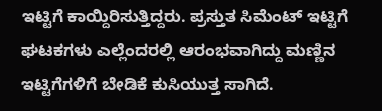ಇಟ್ಟಿಗೆ ಕಾಯ್ದಿರಿಸುತ್ತಿದ್ದರು. ಪ್ರಸ್ತುತ ಸಿಮೆಂಟ್ ಇಟ್ಟಿಗೆ ಘಟಕಗಳು ಎಲ್ಲೆಂದರಲ್ಲಿ ಆರಂಭವಾಗಿದ್ದು ಮಣ್ಣಿನ ಇಟ್ಟಿಗೆಗಳಿಗೆ ಬೇಡಿಕೆ ಕುಸಿಯುತ್ತ ಸಾಗಿದೆ.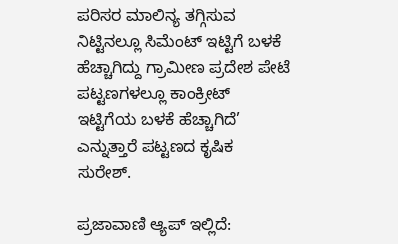ಪರಿಸರ ಮಾಲಿನ್ಯ ತಗ್ಗಿಸುವ ನಿಟ್ಟಿನಲ್ಲೂ ಸಿಮೆಂಟ್ ಇಟ್ಟಿಗೆ ಬಳಕೆ ಹೆಚ್ಚಾಗಿದ್ದು ಗ್ರಾಮೀಣ ಪ್ರದೇಶ ಪೇಟೆ ಪಟ್ಟಣಗಳಲ್ಲೂ ಕಾಂಕ್ರೀಟ್ ಇಟ್ಟಿಗೆಯ ಬಳಕೆ ಹೆಚ್ಚಾಗಿದೆ’ ಎನ್ನುತ್ತಾರೆ ಪಟ್ಟಣದ ಕೃಷಿಕ ಸುರೇಶ್.

ಪ್ರಜಾವಾಣಿ ಆ್ಯಪ್ ಇಲ್ಲಿದೆ: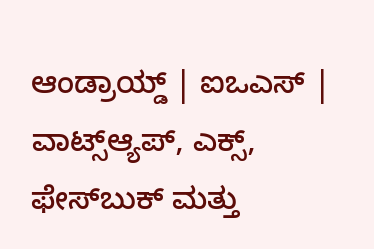ಆಂಡ್ರಾಯ್ಡ್ | ಐಒಎಸ್ | ವಾಟ್ಸ್ಆ್ಯಪ್, ಎಕ್ಸ್, ಫೇಸ್‌ಬುಕ್ ಮತ್ತು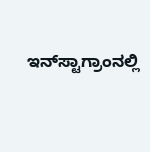ಇನ್‌ಸ್ಟಾಗ್ರಾಂನಲ್ಲಿ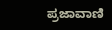ಪ್ರಜಾವಾಣಿ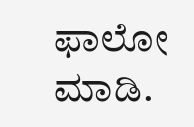ಫಾಲೋ ಮಾಡಿ.